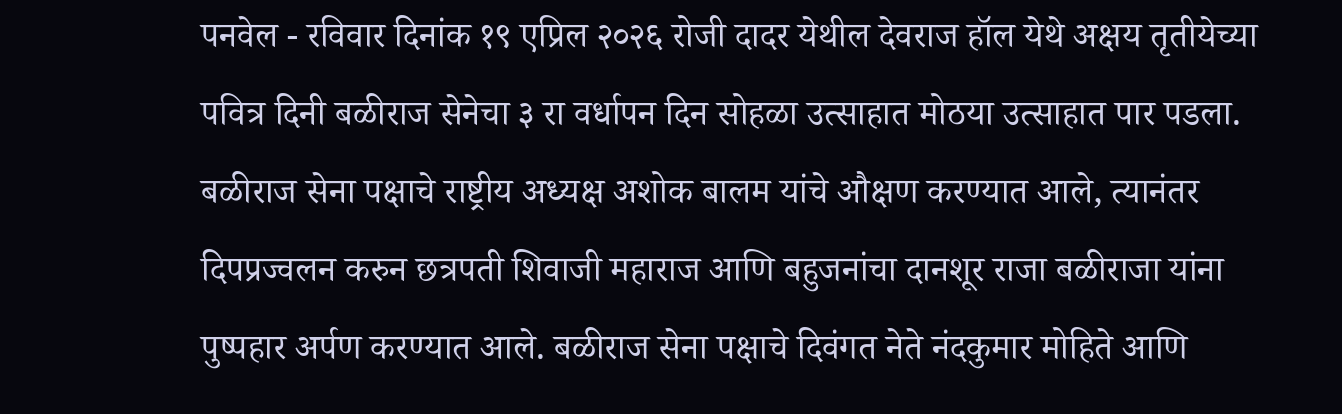पनवेल - रविवार दिनांक १९ एप्रिल २०२६ रोजी दादर येथील देवराज हॉल येथे अक्षय तृतीयेच्या पवित्र दिनी बळीराज सेनेचा ३ रा वर्धापन दिन सोहळा उत्साहात मोठया उत्साहात पार पडला. बळीराज सेना पक्षाचे राष्ट्रीय अध्यक्ष अशोक बालम यांचे औक्षण करण्यात आले, त्यानंतर दिपप्रज्वलन करुन छत्रपती शिवाजी महाराज आणि बहुजनांचा दानशूर राजा बळीराजा यांना पुष्पहार अर्पण करण्यात आले. बळीराज सेना पक्षाचे दिवंगत नेते नंदकुमार मोहिते आणि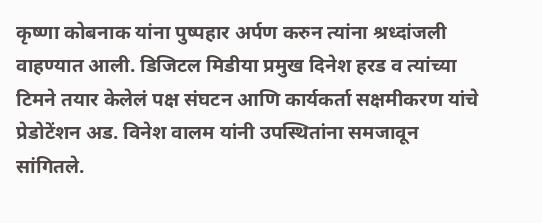कृष्णा कोबनाक यांना पुष्पहार अर्पण करुन त्यांना श्रध्दांजली वाहण्यात आली. डिजिटल मिडीया प्रमुख दिनेश हरड व त्यांच्या टिमने तयार केलेलं पक्ष संघटन आणि कार्यकर्ता सक्षमीकरण यांचे प्रेडोटेंशन अड. विनेश वालम यांनी उपस्थितांना समजावून सांगितले.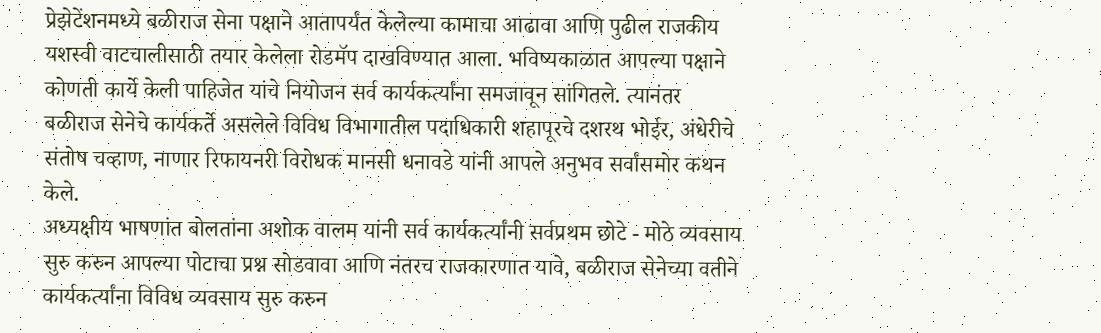प्रेझेटेंशनमध्ये बळीराज सेना पक्षाने आतापर्यंत केलेल्या कामाचा आढावा आणि पुढील राजकीय यशस्वी वाटचालीसाठी तयार केलेला रोडमॅप दाखविण्यात आला. भविष्यकाळात आपल्या पक्षाने कोणती कार्ये केली पाहिजेत यांचे नियोजन सर्व कार्यकर्त्यांना समजावून सांगितले. त्यानंतर बळीराज सेनेचे कार्यकर्ते असलेले विविध विभागातील पदाधिकारी शहापूरचे दशरथ भोईर, अंधेरीचे संतोष चव्हाण, नाणार रिफायनरी विरोधक मानसी धनावडे यांनी आपले अनुभव सर्वांसमोर कथन केले.
अध्यक्षीय भाषणांत बोलतांना अशोक वालम यांनी सर्व कार्यकर्त्यांनी सर्वप्रथम छोटे - मोठे व्यवसाय सुरु करुन आपल्या पोटाचा प्रश्न सोडवावा आणि नंतरच राजकारणात यावे, बळीराज सेनेच्या वतीने कार्यकर्त्यांना विविध व्यवसाय सुरु करुन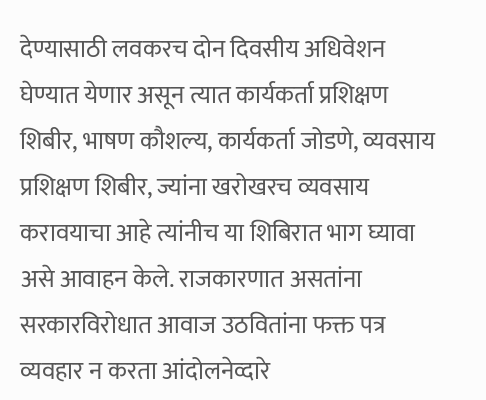देण्यासाठी लवकरच दोन दिवसीय अधिवेशन घेण्यात येणार असून त्यात कार्यकर्ता प्रशिक्षण शिबीर, भाषण कौशल्य, कार्यकर्ता जोडणे, व्यवसाय प्रशिक्षण शिबीर, ज्यांना खरोखरच व्यवसाय करावयाचा आहे त्यांनीच या शिबिरात भाग घ्यावा असे आवाहन केले. राजकारणात असतांना सरकारविरोधात आवाज उठवितांना फक्त पत्र व्यवहार न करता आंदोलनेव्दारे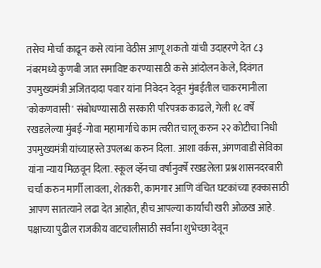तसेच मोर्चा काढून कसे त्यांना वेठीस आणू शकतो यांची उदाहरणे देत ८३ नंबरमध्ये कुणबी जात समाविष्ट करण्यासाठी कसे आंदोलन केले, दिवंगत उपमुख्यमंत्री अजितदादा पवार यांना निवेदन देवून मुंबईतील चाकरमानीला 'कोकणवासी' संबोधण्यासाठी सरकारी परिपत्रक काढले, गेली १८ वर्षे रखडलेल्या मुंबई-गोवा महामार्गाचे काम त्वरीत चालू करुन २२ कोटीचा निधी उपमुख्यमंत्री यांच्याहस्ते उपलब्ध करुन दिला. आशा वर्कस, अंगणवाडी सेविका यांना न्याय मिळवून दिला. स्कूल व्हॅनचा वर्षानुवर्षे रखडलेला प्रश्न शासनदरबारी चर्चा करुन मार्गी लावला, शेतकरी, कामगार आणि वंचित घटकांच्या हक्कासाठी आपण सातत्याने लढा देत आहोत, हीच आपल्या कार्याची खरी ओळख आहे. पक्षाच्या पुढील राजकीय वाटचालीसाठी सर्वांना शुभेच्छा देवून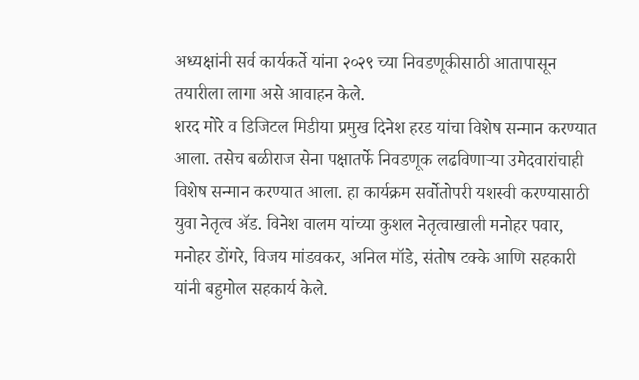अध्यक्षांनी सर्व कार्यकर्ते यांना २०२९ च्या निवडणूकीसाठी आतापासून तयारीला लागा असे आवाहन केले.
शरद मोरे व डिजिटल मिडीया प्रमुख दिनेश हरड यांचा विशेष सन्मान करण्यात आला. तसेच बळीराज सेना पक्षातर्फे निवडणूक लढविणाऱ्या उमेदवारांचाही विशेष सन्मान करण्यात आला. हा कार्यक्रम सर्वोतोपरी यशस्वी करण्यासाठी युवा नेतृत्व ॲड. विनेश वालम यांच्या कुशल नेतृत्वाखाली मनोहर पवार, मनोहर डोंगरे, विजय मांडवकर, अनिल मॉडे, संतोष टक्के आणि सहकारी यांनी बहुमोल सहकार्य केले.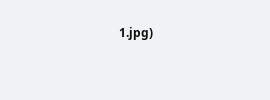1.jpg)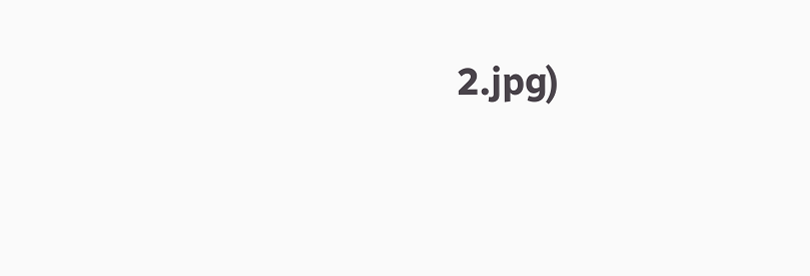2.jpg)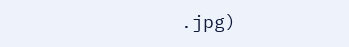.jpg)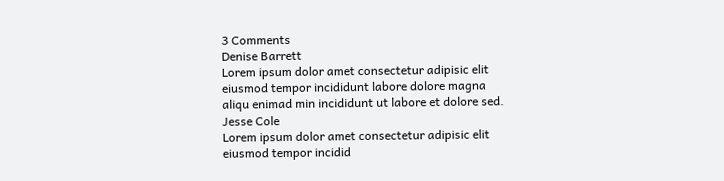3 Comments
Denise Barrett
Lorem ipsum dolor amet consectetur adipisic elit eiusmod tempor incididunt labore dolore magna aliqu enimad min incididunt ut labore et dolore sed.
Jesse Cole
Lorem ipsum dolor amet consectetur adipisic elit eiusmod tempor incidid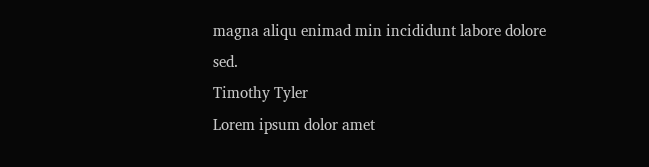magna aliqu enimad min incididunt labore dolore sed.
Timothy Tyler
Lorem ipsum dolor amet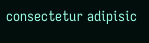consectetur adipisic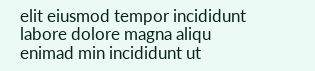elit eiusmod tempor incididunt labore dolore magna aliqu enimad min incididunt ut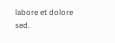labore et dolore sed.